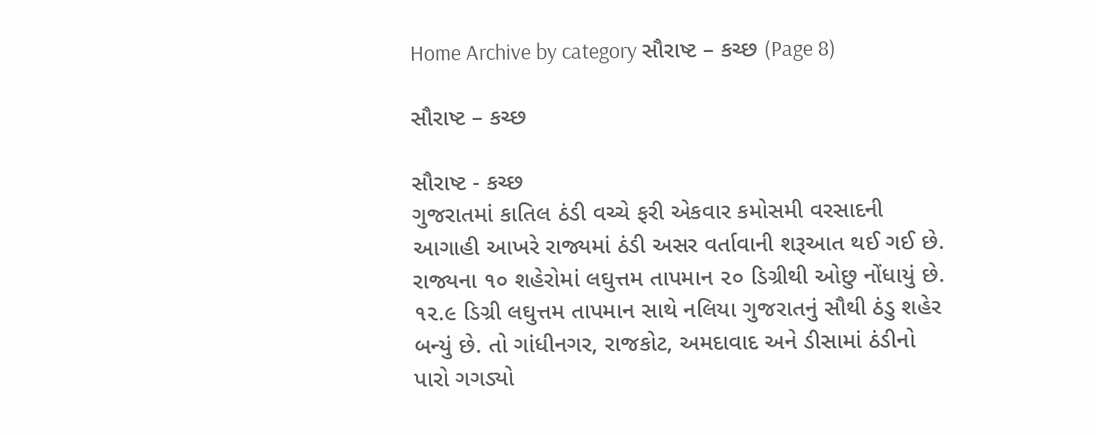Home Archive by category સૌરાષ્ટ – કચ્છ (Page 8)

સૌરાષ્ટ – કચ્છ

સૌરાષ્ટ - કચ્છ
ગુજરાતમાં કાતિલ ઠંડી વચ્ચે ફરી એકવાર કમોસમી વરસાદની આગાહી આખરે રાજ્યમાં ઠંડી અસર વર્તાવાની શરૂઆત થઈ ગઈ છે. રાજ્યના ૧૦ શહેરોમાં લઘુત્તમ તાપમાન ૨૦ ડિગ્રીથી ઓછુ નોંધાયું છે. ૧૨.૯ ડિગ્રી લઘુત્તમ તાપમાન સાથે નલિયા ગુજરાતનું સૌથી ઠંડુ શહેર બન્યું છે. તો ગાંધીનગર, રાજકોટ, અમદાવાદ અને ડીસામાં ઠંડીનો પારો ગગડ્યો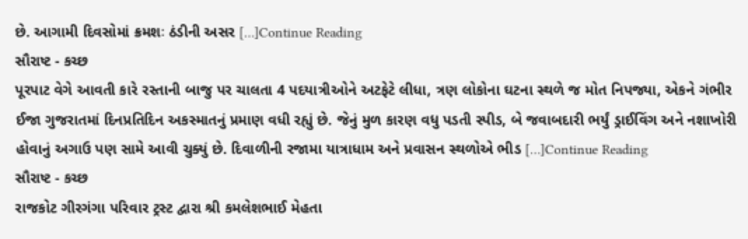છે. આગામી દિવસોમાં ક્રમશઃ ઠંડીની અસર […]Continue Reading
સૌરાષ્ટ - કચ્છ
પૂરપાટ વેગે આવતી કારે રસ્તાની બાજુ પર ચાલતા 4 પદયાત્રીઓને અટફેટે લીધા, ત્રણ લોકોના ઘટના સ્થળે જ મોત નિપજ્યા, એકને ગંભીર ઈજા ગુજરાતમાં દિનપ્રતિદિન અકસ્માતનું પ્રમાણ વધી રહ્યું છે. જેનું મુળ કારણ વધુ પડતી સ્પીડ, બે જવાબદારી ભર્યું ડ્રાઈવિંગ અને નશાખોરી હોવાનું અગાઉ પણ સામે આવી ચુક્યું છે. દિવાળીની રજામા યાત્રાધામ અને પ્રવાસન સ્થળોએ ભીડ […]Continue Reading
સૌરાષ્ટ - કચ્છ
રાજકોટ ગીરગંગા પરિવાર ટ્રસ્ટ દ્વારા શ્રી કમલેશભાઈ મેહતા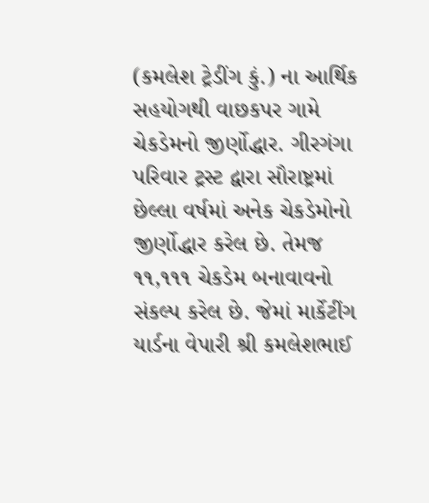(કમલેશ ટ્રેડીંગ કું.) ના આર્થિક સહયોગથી વાછકપર ગામે ચેકડેમનો જીર્ણોદ્ધાર. ગીરગંગા પરિવાર ટ્રસ્ટ દ્વારા સૌરાષ્ટ્રમાં છેલ્લા વર્ષમાં અનેક ચેકડેમોનો જીર્ણોદ્ધાર કરેલ છે. તેમજ ૧૧,૧૧૧ ચેકડેમ બનાવાવનો સંકલ્પ કરેલ છે. જેમાં માર્કેટીંગ યાર્ડના વેપારી શ્રી કમલેશભાઈ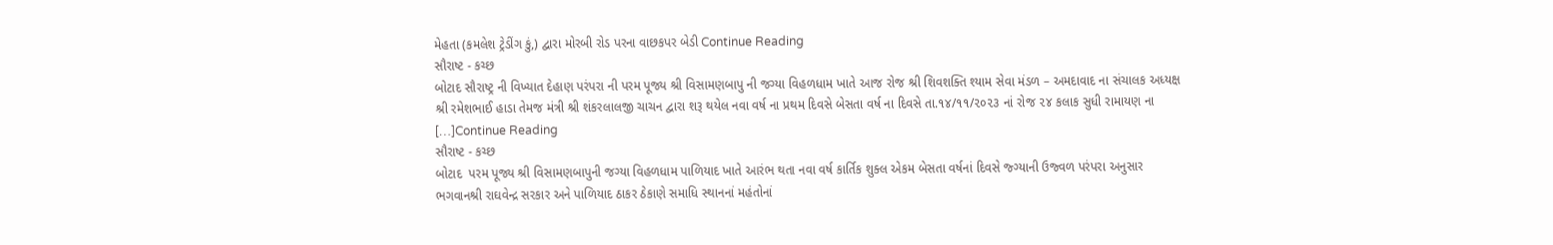મેહતા (કમલેશ ટ્રેડીંગ કું,) દ્વારા મોરબી રોડ પરના વાછકપર બેડી Continue Reading
સૌરાષ્ટ - કચ્છ
બોટાદ સૌરાષ્ટ્ર ની વિખ્યાત દેહાણ પરંપરા ની પરમ પૂજ્ય શ્રી વિસામણબાપુ ની જગ્યા વિહળધામ ખાતે આજ રોજ શ્રી શિવશક્તિ શ્યામ સેવા મંડળ – અમદાવાદ ના સંચાલક અધ્યક્ષ શ્રી રમેશભાઈ હાડા તેમજ મંત્રી શ્રી શંકરલાલજી ચાચન દ્વારા શરૂ થયેલ નવા વર્ષ ના પ્રથમ દિવસે બેસતા વર્ષ ના દિવસે તા.૧૪/૧૧/૨૦૨૩ નાં રોજ ૨૪ કલાક સુધી રામાયણ ના […]Continue Reading
સૌરાષ્ટ - કચ્છ
બોટાદ  પરમ પૂજ્ય શ્રી વિસામણબાપુની જગ્યા વિહળધામ પાળિયાદ ખાતે આરંભ થતા નવા વર્ષ કાર્તિક શુક્લ એકમ બેસતા વર્ષનાં દિવસે જ્ગ્યાની ઉજ્વળ પરંપરા અનુસાર ભગવાનશ્રી રાઘવેન્દ્ર સરકાર અને પાળિયાદ ઠાકર ઠેકાણે સમાધિ સ્થાનનાં મહંતોનાં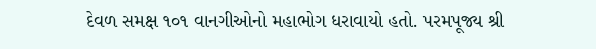દેવળ સમક્ષ ૧૦૧ વાનગીઓનો મહાભોગ ધરાવાયો હતો. પરમપૂજ્ય શ્રી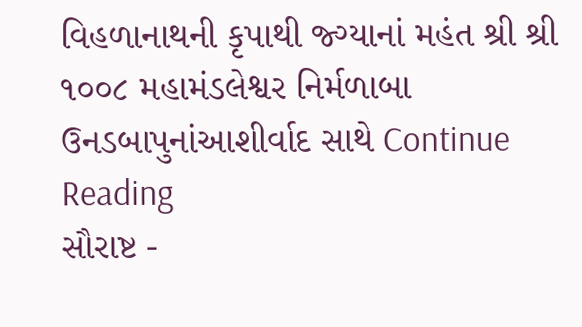વિહળાનાથની કૃપાથી જ્ગ્યાનાં મહંત શ્રી શ્રી ૧૦૦૮ મહામંડલેશ્વર નિર્મળાબા ઉનડબાપુનાંઆશીર્વાદ સાથે Continue Reading
સૌરાષ્ટ -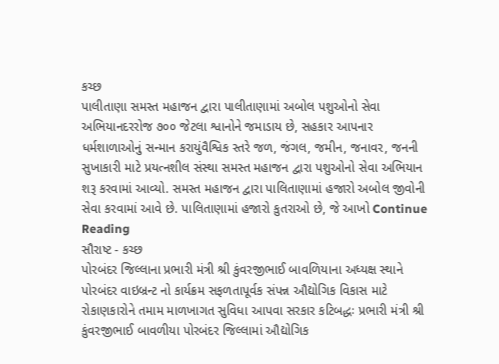કચ્છ
પાલીતાણા સમસ્ત મહાજન દ્વારા પાલીતાણામાં અબોલ પશુઓનો સેવા અભિયાનદરરોજ ૭૦૦ જેટલા શ્વાનોને જમાડાય છે, સહકાર આપનાર ધર્મશાળાઓનું સન્માન કરાયુંવૈશ્વિક સ્તરે જળ, જંગલ, જમીન, જનાવર, જનની સુખાકારી માટે પ્રયત્નશીલ સંસ્થા સમસ્ત મહાજન દ્વારા પશુઓનો સેવા અભિયાન શરૂ કરવામાં આવ્યો. સમસ્ત મહાજન દ્વારા પાલિતાણામાં હજારો અબોલ જીવોની સેવા કરવામાં આવે છે. પાલિતાણામાં હજારો કુતરાઓ છે, જે આખો Continue Reading
સૌરાષ્ટ - કચ્છ
પોરબંદર જિલ્લાના પ્રભારી મંત્રી શ્રી કુંવરજીભાઈ બાવળિયાના અધ્યક્ષ સ્થાને પોરબંદર વાઇબ્રન્ટ નો કાર્યક્રમ સફળતાપૂર્વક સંપન્ન ઔદ્યોગિક વિકાસ માટે રોકાણકારોને તમામ માળખાગત સુવિધા આપવા સરકાર કટિબદ્ધઃ પ્રભારી મંત્રી શ્રી કુંવરજીભાઈ બાવળીયા પોરબંદર જિલ્લામાં ઔદ્યોગિક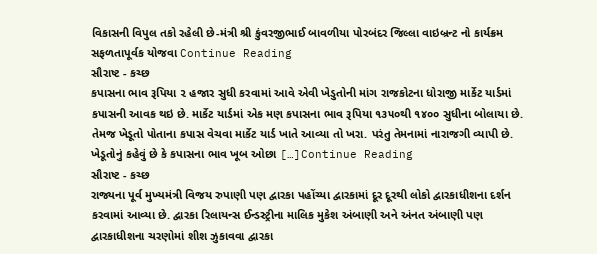વિકાસની વિપુલ તકો રહેલી છે-મંત્રી શ્રી કુંવરજીભાઈ બાવળીયા પોરબંદર જિલ્લા વાઇબ્રન્ટ નો કાર્યક્રમ સફળતાપૂર્વક યોજવા Continue Reading
સૌરાષ્ટ - કચ્છ
કપાસના ભાવ રૂપિયા ૨ હજાર સુધી કરવામાં આવે એવી ખેડુતોની માંગ રાજકોટના ધોરાજી માર્કેટ યાર્ડમાં કપાસની આવક થઇ છે. માર્કેટ યાર્ડમાં એક મણ કપાસના ભાવ રૂપિયા ૧૩૫૦થી ૧૪૦૦ સુધીના બોલાયા છે. તેમજ ખેડૂતો પોતાના કપાસ વેચવા માર્કેટ યાર્ડ ખાતે આવ્યા તો ખરા. પરંતુ તેમનામાં નારાજગી વ્યાપી છે. ખેડૂતોનું કહેવું છે કે કપાસના ભાવ ખૂબ ઓછા […]Continue Reading
સૌરાષ્ટ - કચ્છ
રાજ્યના પૂર્વ મુખ્યમંત્રી વિજય રુપાણી પણ દ્વારકા પહોંચ્યા દ્વારકામાં દૂર દૂરથી લોકો દ્વારકાધીશના દર્શન કરવામાં આવ્યા છે. દ્વારકા રિલાયન્સ ઈન્ડસ્ટ્રીના માલિક મુકેશ અંબાણી અને અંનત અંબાણી પણ દ્વારકાધીશના ચરણોમાં શીશ ઝુકાવવા દ્વારકા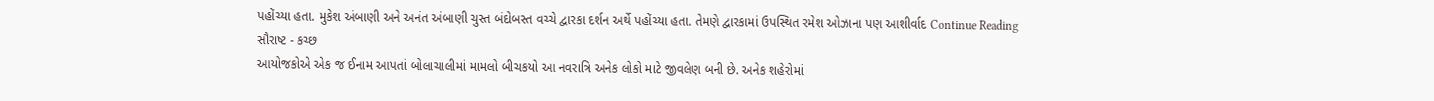પહોંચ્યા હતા. મુકેશ અંબાણી અને અનંત અંબાણી ચુસ્ત બંદોબસ્ત વચ્ચે દ્વારકા દર્શન અર્થે પહોંચ્યા હતા. તેમણે દ્વારકામાં ઉપસ્થિત રમેશ ઓઝાના પણ આશીર્વાદ Continue Reading
સૌરાષ્ટ - કચ્છ
આયોજકોએ એક જ ઈનામ આપતાં બોલાચાલીમાં મામલો બીચકયો આ નવરાત્રિ અનેક લોકો માટે જીવલેણ બની છે. અનેક શહેરોમાં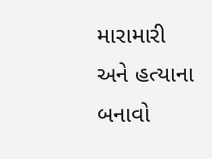મારામારી અને હત્યાના બનાવો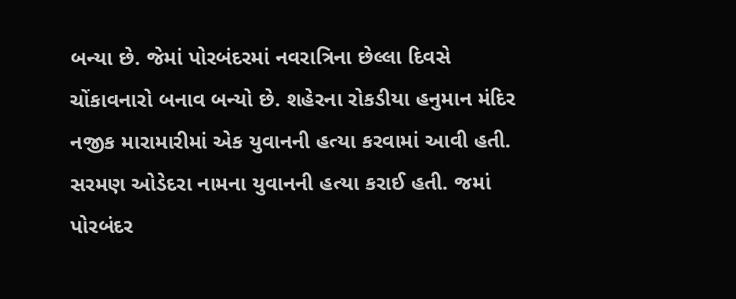બન્યા છે. જેમાં પોરબંદરમાં નવરાત્રિના છેલ્લા દિવસે ચોંકાવનારો બનાવ બન્યો છે. શહેરના રોકડીયા હનુમાન મંદિર નજીક મારામારીમાં એક યુવાનની હત્યા કરવામાં આવી હતી. સરમણ ઓડેદરા નામના યુવાનની હત્યા કરાઈ હતી. જમાં પોરબંદર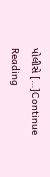પોલીસે […]Continue Reading